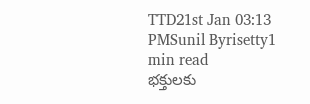TTD21st Jan 03:13 PMSunil Byrisetty1 min read
భక్తులకు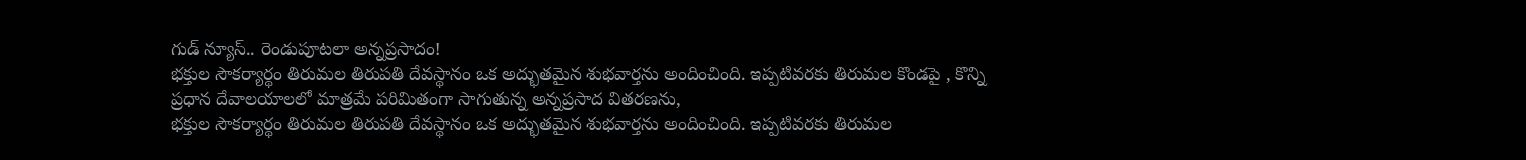గుడ్ న్యూస్.. రెండుపూటలా అన్నప్రసాదం!
భక్తుల సౌకర్యార్థం తిరుమల తిరుపతి దేవస్థానం ఒక అద్భుతమైన శుభవార్తను అందించింది. ఇప్పటివరకు తిరుమల కొండపై , కొన్ని ప్రధాన దేవాలయాలలో మాత్రమే పరిమితంగా సాగుతున్న అన్నప్రసాద వితరణను,
భక్తుల సౌకర్యార్థం తిరుమల తిరుపతి దేవస్థానం ఒక అద్భుతమైన శుభవార్తను అందించింది. ఇప్పటివరకు తిరుమల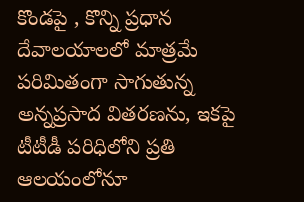కొండపై , కొన్ని ప్రధాన దేవాలయాలలో మాత్రమే పరిమితంగా సాగుతున్న అన్నప్రసాద వితరణను, ఇకపై టీటీడీ పరిధిలోని ప్రతి ఆలయంలోనూ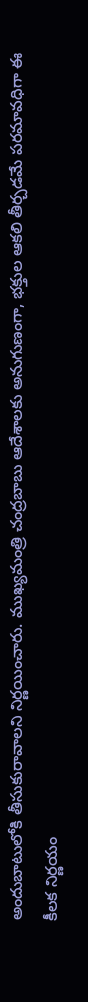అందుబాటులోకి తీసుకురావాలని నిర్ణయించారు. ముఖ్యమంత్రి చంద్రబాబు ఆదేశాలకు అనుగుణంగా, భక్తుల ఆకలి తీర్చడమే పరమావధిగా ఈ కీలక నిర్ణయం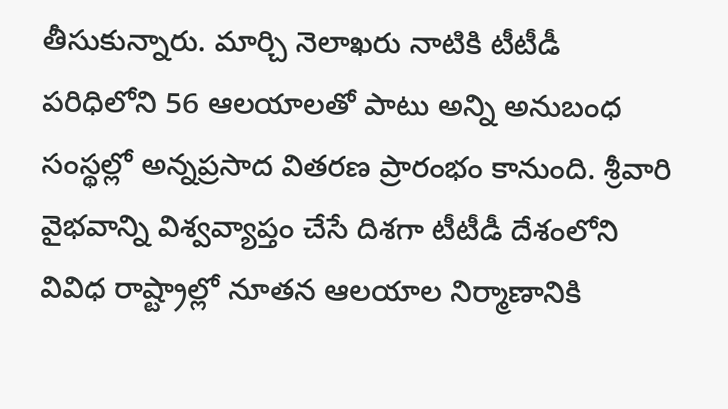తీసుకున్నారు. మార్చి నెలాఖరు నాటికి టీటీడీ పరిధిలోని 56 ఆలయాలతో పాటు అన్ని అనుబంధ సంస్థల్లో అన్నప్రసాద వితరణ ప్రారంభం కానుంది. శ్రీవారి వైభవాన్ని విశ్వవ్యాప్తం చేసే దిశగా టీటీడీ దేశంలోని వివిధ రాష్ట్రాల్లో నూతన ఆలయాల నిర్మాణానికి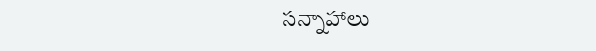సన్నాహాలు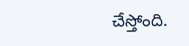చేస్తోంది.